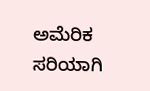ಅಮೆರಿಕ ಸರಿಯಾಗಿ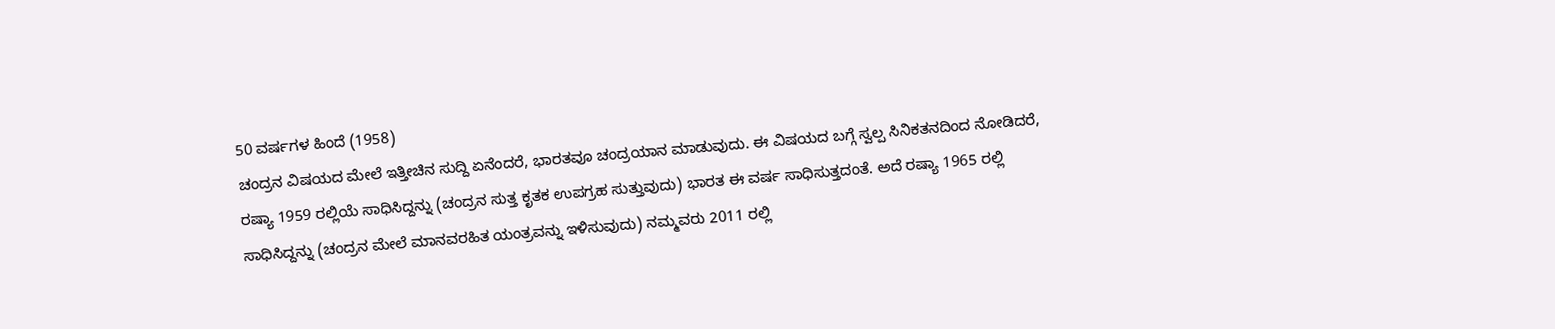50 ವರ್ಷಗಳ ಹಿಂದೆ (1958)
ಚಂದ್ರನ ವಿಷಯದ ಮೇಲೆ ಇತ್ತೀಚಿನ ಸುದ್ದಿ ಏನೆಂದರೆ, ಭಾರತವೂ ಚಂದ್ರಯಾನ ಮಾಡುವುದು. ಈ ವಿಷಯದ ಬಗ್ಗೆ ಸ್ವಲ್ಪ ಸಿನಿಕತನದಿಂದ ನೋಡಿದರೆ, ರಷ್ಯಾ 1959 ರಲ್ಲಿಯೆ ಸಾಧಿಸಿದ್ದನ್ನು (ಚಂದ್ರನ ಸುತ್ತ ಕೃತಕ ಉಪಗ್ರಹ ಸುತ್ತುವುದು) ಭಾರತ ಈ ವರ್ಷ ಸಾಧಿಸುತ್ತದಂತೆ. ಅದೆ ರಷ್ಯಾ 1965 ರಲ್ಲಿ ಸಾಧಿಸಿದ್ದನ್ನು (ಚಂದ್ರನ ಮೇಲೆ ಮಾನವರಹಿತ ಯಂತ್ರವನ್ನು ಇಳಿಸುವುದು) ನಮ್ಮವರು 2011 ರಲ್ಲಿ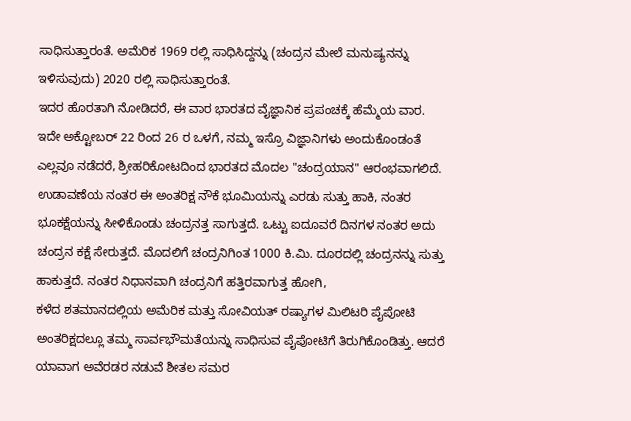ಸಾಧಿಸುತ್ತಾರಂತೆ. ಅಮೆರಿಕ 1969 ರಲ್ಲಿ ಸಾಧಿಸಿದ್ದನ್ನು (ಚಂದ್ರನ ಮೇಲೆ ಮನುಷ್ಯನನ್ನು ಇಳಿಸುವುದು) 2020 ರಲ್ಲಿ ಸಾಧಿಸುತ್ತಾರಂತೆ.
ಇದರ ಹೊರತಾಗಿ ನೋಡಿದರೆ, ಈ ವಾರ ಭಾರತದ ವೈಜ್ಞಾನಿಕ ಪ್ರಪಂಚಕ್ಕೆ ಹೆಮ್ಮೆಯ ವಾರ. ಇದೇ ಅಕ್ಟೋಬರ್ 22 ರಿಂದ 26 ರ ಒಳಗೆ, ನಮ್ಮ ಇಸ್ರೊ ವಿಜ್ಞಾನಿಗಳು ಅಂದುಕೊಂಡಂತೆ ಎಲ್ಲವೂ ನಡೆದರೆ, ಶ್ರೀಹರಿಕೋಟದಿಂದ ಭಾರತದ ಮೊದಲ "ಚಂದ್ರಯಾನ" ಆರಂಭವಾಗಲಿದೆ. ಉಡಾವಣೆಯ ನಂತರ ಈ ಅಂತರಿಕ್ಷ ನೌಕೆ ಭೂಮಿಯನ್ನು ಎರಡು ಸುತ್ತು ಹಾಕಿ, ನಂತರ ಭೂಕಕ್ಷೆಯನ್ನು ಸೀಳಿಕೊಂಡು ಚಂದ್ರನತ್ತ ಸಾಗುತ್ತದೆ. ಒಟ್ಟು ಐದೂವರೆ ದಿನಗಳ ನಂತರ ಅದು ಚಂದ್ರನ ಕಕ್ಷೆ ಸೇರುತ್ತದೆ. ಮೊದಲಿಗೆ ಚಂದ್ರನಿಗಿಂತ 1000 ಕಿ.ಮಿ. ದೂರದಲ್ಲಿ ಚಂದ್ರನನ್ನು ಸುತ್ತು ಹಾಕುತ್ತದೆ. ನಂತರ ನಿಧಾನವಾಗಿ ಚಂದ್ರನಿಗೆ ಹತ್ತಿರವಾಗುತ್ತ ಹೋಗಿ,
ಕಳೆದ ಶತಮಾನದಲ್ಲಿಯ ಅಮೆರಿಕ ಮತ್ತು ಸೋವಿಯತ್ ರಷ್ಯಾಗಳ ಮಿಲಿಟರಿ ಪೈಪೋಟಿ ಅಂತರಿಕ್ಷದಲ್ಲೂ ತಮ್ಮ ಸಾರ್ವಭೌಮತೆಯನ್ನು ಸಾಧಿಸುವ ಪೈಪೋಟಿಗೆ ತಿರುಗಿಕೊಂಡಿತ್ತು. ಆದರೆ ಯಾವಾಗ ಅವೆರಡರ ನಡುವೆ ಶೀತಲ ಸಮರ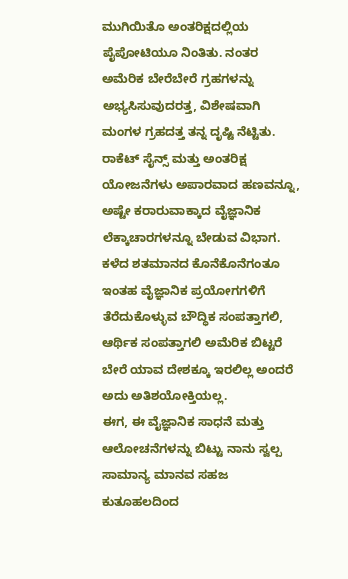ಮುಗಿಯಿತೊ ಅಂತರಿಕ್ಷದಲ್ಲಿಯ ಪೈಪೋಟಿಯೂ ನಿಂತಿತು. ನಂತರ ಅಮೆರಿಕ ಬೇರೆಬೇರೆ ಗ್ರಹಗಳನ್ನು ಅಭ್ಯಸಿಸುವುದರತ್ತ, ವಿಶೇಷವಾಗಿ ಮಂಗಳ ಗ್ರಹದತ್ತ ತನ್ನ ದೃಷ್ಟಿ ನೆಟ್ಟಿತು.
ರಾಕೆಟ್ ಸೈನ್ಸ್ ಮತ್ತು ಅಂತರಿಕ್ಷ ಯೋಜನೆಗಳು ಅಪಾರವಾದ ಹಣವನ್ನೂ, ಅಷ್ಟೇ ಕರಾರುವಾಕ್ಕಾದ ವೈಜ್ಞಾನಿಕ ಲೆಕ್ಕಾಚಾರಗಳನ್ನೂ ಬೇಡುವ ವಿಭಾಗ. ಕಳೆದ ಶತಮಾನದ ಕೊನೆಕೊನೆಗಂತೂ ಇಂತಹ ವೈಜ್ಞಾನಿಕ ಪ್ರಯೋಗಗಳಿಗೆ ತೆರೆದುಕೊಳ್ಳುವ ಬೌದ್ಧಿಕ ಸಂಪತ್ತಾಗಲಿ, ಆರ್ಥಿಕ ಸಂಪತ್ತಾಗಲಿ ಅಮೆರಿಕ ಬಿಟ್ಟರೆ ಬೇರೆ ಯಾವ ದೇಶಕ್ಕೂ ಇರಲಿಲ್ಲ ಅಂದರೆ ಅದು ಅತಿಶಯೋಕ್ತಿಯಲ್ಲ.
ಈಗ, ಈ ವೈಜ್ಞಾನಿಕ ಸಾಧನೆ ಮತ್ತು ಆಲೋಚನೆಗಳನ್ನು ಬಿಟ್ಟು ನಾನು ಸ್ವಲ್ಪ ಸಾಮಾನ್ಯ ಮಾನವ ಸಹಜ ಕುತೂಹಲದಿಂದ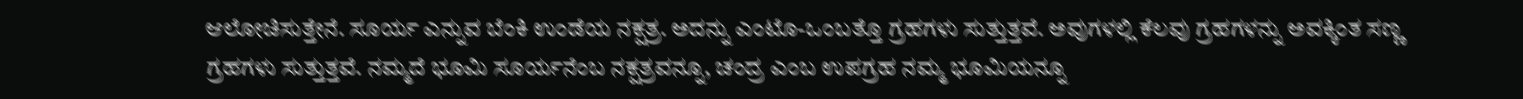ಆಲೋಚಿಸುತ್ತೇನೆ. ಸೂರ್ಯ ಎನ್ನುವ ಬೆಂಕಿ ಉಂಡೆಯ ನಕ್ಷತ್ರ. ಅದನ್ನು ಎಂಟೊ-ಒಂಬತ್ತೊ ಗ್ರಹಗಳು ಸುತ್ತುತ್ತವೆ. ಅವುಗಳಲ್ಲಿ ಕೆಲವು ಗ್ರಹಗಳನ್ನು ಅವಕ್ಕಿಂತ ಸಣ್ಣ ಗ್ರಹಗಳು ಸುತ್ತುತ್ತವೆ. ನಮ್ಮದೆ ಭೂಮಿ ಸೂರ್ಯನೆಂಬ ನಕ್ಷತ್ರವನ್ನೂ, ಚಂದ್ರ ಎಂಬ ಉಪಗ್ರಹ ನಮ್ಮ ಭೂಮಿಯನ್ನೂ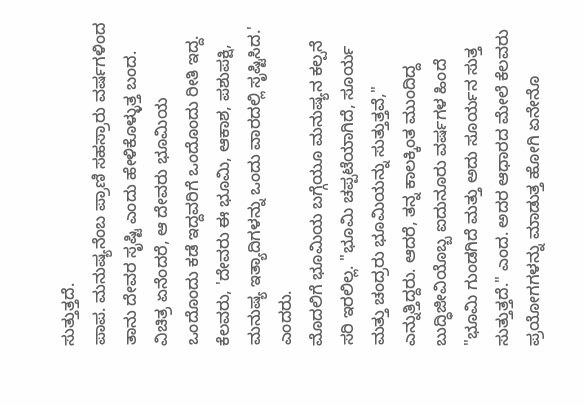ಸುತ್ತುತ್ತದೆ.
ಪಾಪ. ಮನುಷ್ಯನೆಂಬ ಪ್ರಾಣಿ ಸಹಸ್ರಾರು ವರ್ಷಗಳಿಂದ ತಾನು ದೇವರ ಸೃಷ್ಟಿ ಎಂದು ಹೇಳಿಕೊಳ್ಳುತ್ತ ಬಂದ. ವಿಚಿತ್ರ ಏನೆಂದರೆ, ಆ ದೇವರು ಭೂಮಿಯ ಒಂದೊಂದು ಕಡೆ ಇದ್ದವರಿಗೆ ಒಂದೊಂದು ರೀತಿ ಇದ್ದ. ಕೆಲವರು, 'ದೇವರು ಈ ಭೂಮಿ, ಆಕಾಶ, ಪಶುಪಕ್ಷಿ, ಮನುಷ್ಯ ಇತ್ಯಾದಿಗಳನ್ನು ಒಂದು ವಾರದಲ್ಲಿ ಸೃಷ್ಟಿಸಿದ.' ಎಂದರು.
ಮೊದಲಿಗೆ ಭೂಮಿಯ ಬಗ್ಗೆಯೂ ಮನುಷ್ಯನ ಕಲ್ಪನೆ ಸರಿ ಇರಲಿಲ್ಲ. "ಭೂಮಿ ಚಪ್ಪಟೆಯಾಗಿದೆ, ಸೂರ್ಯ ಮತ್ತು ಚಂದ್ರರು ಭೂಮಿಯನ್ನು ಸುತ್ತುತ್ತವೆ," ಎನ್ನುತ್ತಿದ್ದರು. ಆದರೆ, ತನ್ನ ಕಾಲಕ್ಕಿಂತ ಮುಂದಿದ್ದ ಬುದ್ಧಿಜೀವಿಯೊಬ್ಬ ಐದುನೂರು ವರ್ಷಗಳ ಹಿಂದೆ "ಭೂಮಿ ಗುಂಡಗಿದೆ ಮತ್ತು ಅದು ಸೂರ್ಯನ ಸುತ್ತ ಸುತ್ತುತ್ತದೆ." ಎಂದ. ಅದರ ಆಧಾರದ ಮೇಲೆ ಕೆಲವರು ಪ್ರಯೋಗಗಳನ್ನು ಮಾಡುತ್ತ ಹೋಗಿ ಏನೇನೊ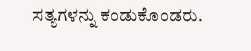ಸತ್ಯಗಳನ್ನು ಕಂಡುಕೊಂಡರು.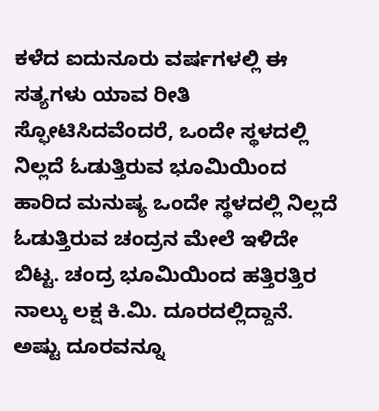ಕಳೆದ ಐದುನೂರು ವರ್ಷಗಳಲ್ಲಿ ಈ ಸತ್ಯಗಳು ಯಾವ ರೀತಿ ಸ್ಫೋಟಿಸಿದವೆಂದರೆ, ಒಂದೇ ಸ್ಥಳದಲ್ಲಿ ನಿಲ್ಲದೆ ಓಡುತ್ತಿರುವ ಭೂಮಿಯಿಂದ ಹಾರಿದ ಮನುಷ್ಯ ಒಂದೇ ಸ್ಥಳದಲ್ಲಿ ನಿಲ್ಲದೆ ಓಡುತ್ತಿರುವ ಚಂದ್ರನ ಮೇಲೆ ಇಳಿದೇ ಬಿಟ್ಟ. ಚಂದ್ರ ಭೂಮಿಯಿಂದ ಹತ್ತಿರತ್ತಿರ ನಾಲ್ಕು ಲಕ್ಷ ಕಿ.ಮಿ. ದೂರದಲ್ಲಿದ್ದಾನೆ. ಅಷ್ಟು ದೂರವನ್ನೂ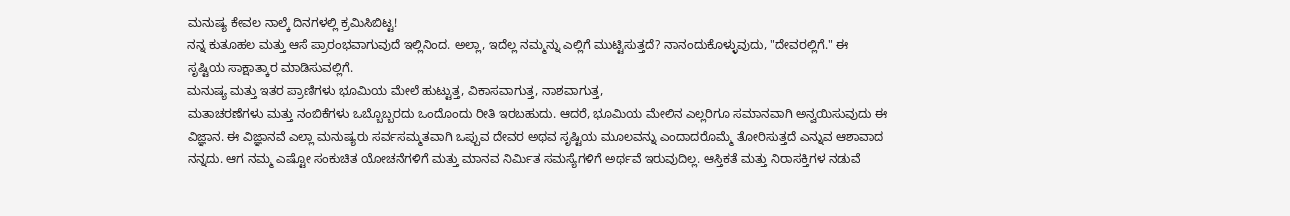ಮನುಷ್ಯ ಕೇವಲ ನಾಲ್ಕೆ ದಿನಗಳಲ್ಲಿ ಕ್ರಮಿಸಿಬಿಟ್ಟ!
ನನ್ನ ಕುತೂಹಲ ಮತ್ತು ಆಸೆ ಪ್ರಾರಂಭವಾಗುವುದೆ ಇಲ್ಲಿನಿಂದ. ಅಲ್ಲಾ, ಇದೆಲ್ಲ ನಮ್ಮನ್ನು ಎಲ್ಲಿಗೆ ಮುಟ್ಟಿಸುತ್ತದೆ? ನಾನಂದುಕೊಳ್ಳುವುದು, "ದೇವರಲ್ಲಿಗೆ." ಈ ಸೃಷ್ಟಿಯ ಸಾಕ್ಷಾತ್ಕಾರ ಮಾಡಿಸುವಲ್ಲಿಗೆ.
ಮನುಷ್ಯ ಮತ್ತು ಇತರ ಪ್ರಾಣಿಗಳು ಭೂಮಿಯ ಮೇಲೆ ಹುಟ್ಟುತ್ತ, ವಿಕಾಸವಾಗುತ್ತ, ನಾಶವಾಗುತ್ತ,
ಮತಾಚರಣೆಗಳು ಮತ್ತು ನಂಬಿಕೆಗಳು ಒಬ್ಬೊಬ್ಬರದು ಒಂದೊಂದು ರೀತಿ ಇರಬಹುದು. ಆದರೆ, ಭೂಮಿಯ ಮೇಲಿನ ಎಲ್ಲರಿಗೂ ಸಮಾನವಾಗಿ ಅನ್ವಯಿಸುವುದು ಈ ವಿಜ್ಞಾನ. ಈ ವಿಜ್ಞಾನವೆ ಎಲ್ಲಾ ಮನುಷ್ಯರು ಸರ್ವಸಮ್ಮತವಾಗಿ ಒಪ್ಪುವ ದೇವರ ಅಥವ ಸೃಷ್ಟಿಯ ಮೂಲವನ್ನು ಎಂದಾದರೊಮ್ಮೆ ತೋರಿಸುತ್ತದೆ ಎನ್ನುವ ಆಶಾವಾದ ನನ್ನದು. ಆಗ ನಮ್ಮ ಎಷ್ಟೋ ಸಂಕುಚಿತ ಯೋಚನೆಗಳಿಗೆ ಮತ್ತು ಮಾನವ ನಿರ್ಮಿತ ಸಮಸ್ಯೆಗಳಿಗೆ ಅರ್ಥವೆ ಇರುವುದಿಲ್ಲ. ಆಸ್ತಿಕತೆ ಮತ್ತು ನಿರಾಸಕ್ತಿಗಳ ನಡುವೆ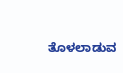ತೊಳಲಾಡುವ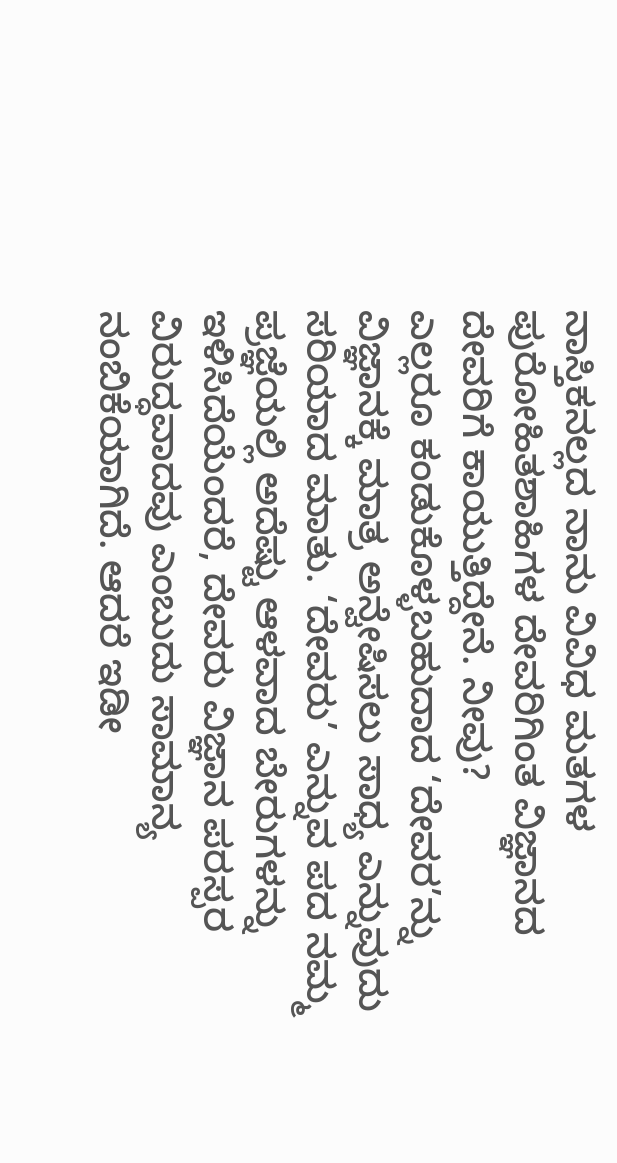ನಾಸ್ತಿಕನಲ್ಲದ ನಾನು ವಿವಿಧ ಮತಗಳ ಪುರೋಹಿತಶಾಹಿಗಳ ದೇವರಿಗಿಂತ ವಿಜ್ಞಾನದ ದೇವರಿಗೆ ಕಾಯುತ್ತಿದ್ದೇನೆ. ನೀವು?
ಎಲ್ಲರೂ ಕಂಡುಕೊಳ್ಳಬಹುದಾದ ‘ದೇವರ’ನ್ನು ವಿಜ್ಞಾನಕ್ಕೆ ಮಾತ್ರ ಅನ್ವೇಷಿಸಲು ಸಾಧ್ಯ ಎನ್ನುವುದು ಸರಿಯಾದ ಮಾತು. ‘ದೇವರು’ ಎನ್ನುವ ಪದ ನಮ್ಮ ಪ್ರಜ್ಞೆಯಲ್ಲಿ ಅದೆಷ್ಟು ಆಳವಾದ ಬೇರುಗಳನ್ನು ಇಳಿಸಿದೆಯೆಂದರೆ, ದೇವರು ವಿಜ್ಞಾನ ಪರಸ್ಪರ ವಿರುದ್ಧವಾದವು ಎಂಬುದು ಸಾಮಾನ್ಯ ನಂಬಿಕೆಯಾಗಿದೆ. ಆದರೆ ಇಡೀ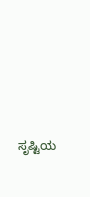ಸೃಷ್ಟಿಯ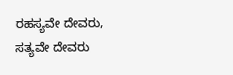ರಹಸ್ಯವೇ ದೇವರು, ಸತ್ಯವೇ ದೇವರು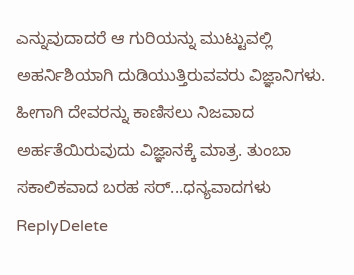ಎನ್ನುವುದಾದರೆ ಆ ಗುರಿಯನ್ನು ಮುಟ್ಟುವಲ್ಲಿ ಅಹರ್ನಿಶಿಯಾಗಿ ದುಡಿಯುತ್ತಿರುವವರು ವಿಜ್ಞಾನಿಗಳು. ಹೀಗಾಗಿ ದೇವರನ್ನು ಕಾಣಿಸಲು ನಿಜವಾದ ಅರ್ಹತೆಯಿರುವುದು ವಿಜ್ಞಾನಕ್ಕೆ ಮಾತ್ರ. ತುಂಬಾ ಸಕಾಲಿಕವಾದ ಬರಹ ಸರ್...ಧನ್ಯವಾದಗಳು
ReplyDelete